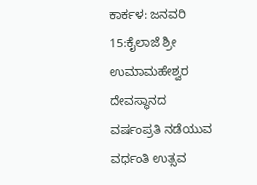ಕಾರ್ಕಳ: ಜನವರಿ 15:ಕೈಲಾಜೆ ಶ್ರೀ ಉಮಾಮಹೇಶ್ವರ ದೇವಸ್ಥಾನದ ವರ್ಷಂಪ್ರತಿ ನಡೆಯುವ ವರ್ಧಂತಿ ಉತ್ಸವ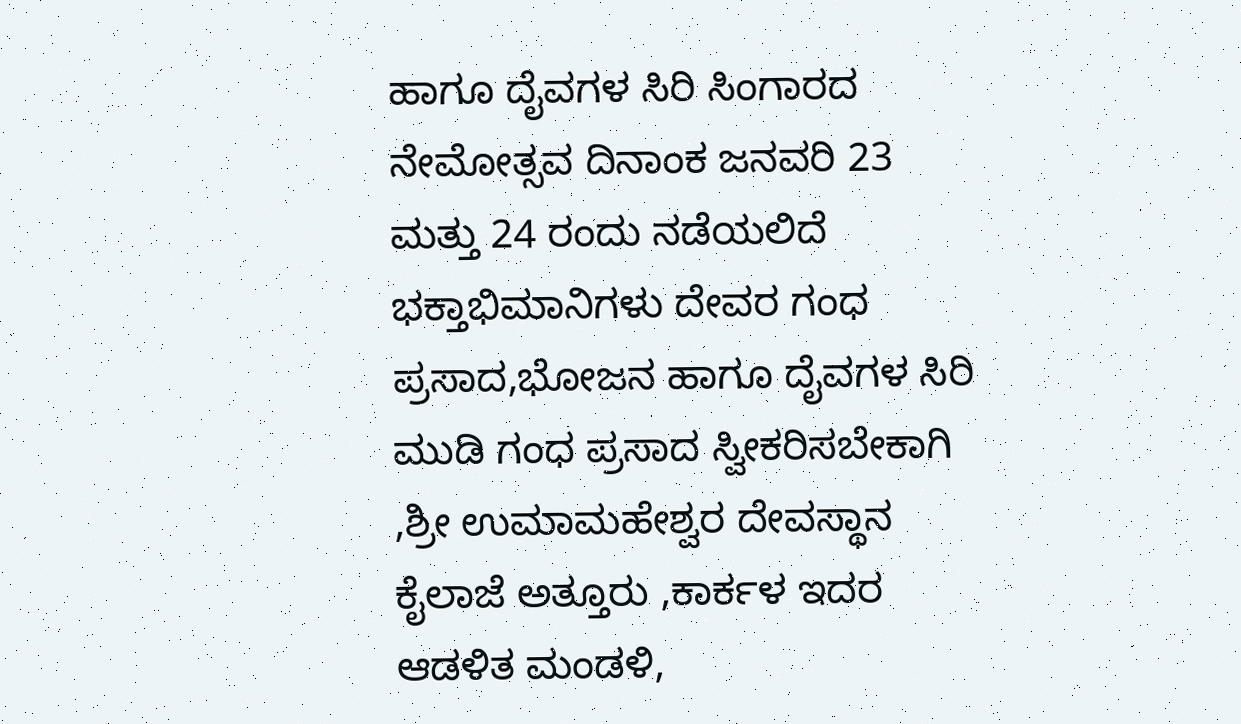ಹಾಗೂ ದೈವಗಳ ಸಿರಿ ಸಿಂಗಾರದ ನೇಮೋತ್ಸವ ದಿನಾಂಕ ಜನವರಿ 23 ಮತ್ತು 24 ರಂದು ನಡೆಯಲಿದೆ
ಭಕ್ತಾಭಿಮಾನಿಗಳು ದೇವರ ಗಂಧ ಪ್ರಸಾದ,ಭೋಜನ ಹಾಗೂ ದೈವಗಳ ಸಿರಿ ಮುಡಿ ಗಂಧ ಪ್ರಸಾದ ಸ್ವೀಕರಿಸಬೇಕಾಗಿ ,ಶ್ರೀ ಉಮಾಮಹೇಶ್ವರ ದೇವಸ್ಥಾನ ಕೈಲಾಜೆ ಅತ್ತೂರು ,ಕಾರ್ಕಳ ಇದರ ಆಡಳಿತ ಮಂಡಳಿ,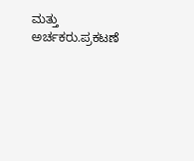ಮತ್ತು ಅರ್ಚಕರು.ಪ್ರಕಟಣೆ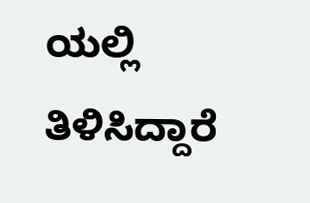ಯಲ್ಲಿ ತಿಳಿಸಿದ್ದಾರೆ